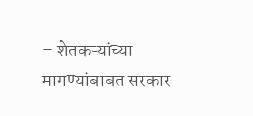– शेतकऱ्यांच्या मागण्यांबाबत सरकार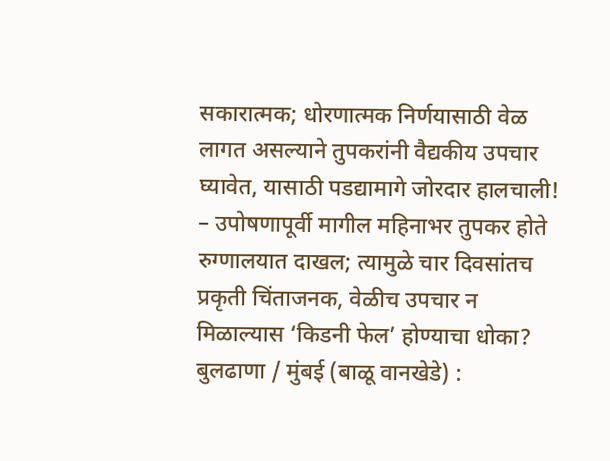सकारात्मक; धोरणात्मक निर्णयासाठी वेळ लागत असल्याने तुपकरांनी वैद्यकीय उपचार घ्यावेत, यासाठी पडद्यामागे जोरदार हालचाली!
– उपोषणापूर्वी मागील महिनाभर तुपकर होते रुग्णालयात दाखल; त्यामुळे चार दिवसांतच प्रकृती चिंताजनक, वेळीच उपचार न मिळाल्यास ‘किडनी फेल’ होण्याचा धोका?
बुलढाणा / मुंबई (बाळू वानखेडे) :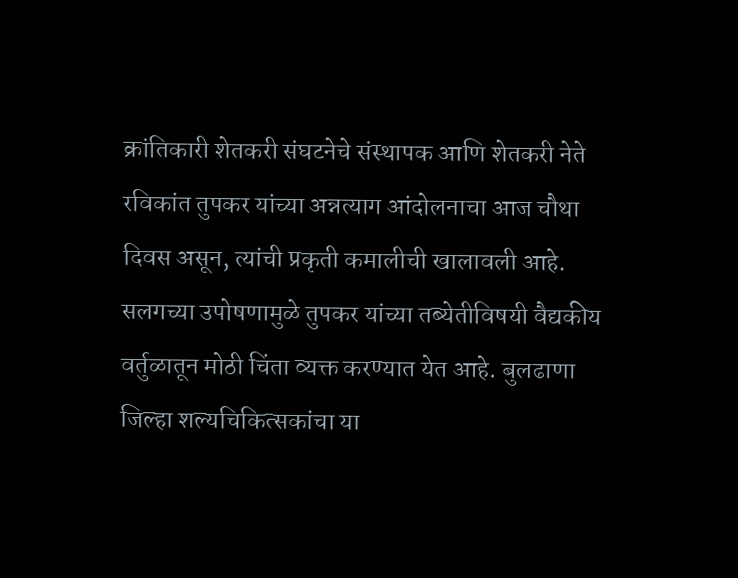क्रांतिकारी शेतकरी संघटनेचे संस्थापक आणि शेतकरी नेते रविकांत तुपकर यांच्या अन्नत्याग आंदोलनाचा आज चौथा दिवस असून, त्यांची प्रकृती कमालीची खालावली आहे. सलगच्या उपोषणामुळे तुपकर यांच्या तब्येतीविषयी वैद्यकीय वर्तुळातून मोठी चिंता व्यक्त करण्यात येत आहे. बुलढाणा जिल्हा शल्यचिकित्सकांचा या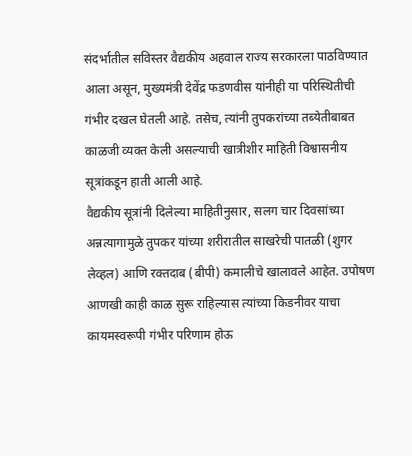संदर्भातील सविस्तर वैद्यकीय अहवाल राज्य सरकारला पाठविण्यात आला असून, मुख्यमंत्री देवेंद्र फडणवीस यांनीही या परिस्थितीची गंभीर दखल घेतली आहे. तसेच, त्यांनी तुपकरांच्या तब्येतीबाबत काळजी व्यक्त केली असल्याची खात्रीशीर माहिती विश्वासनीय सूत्रांकडून हाती आली आहे.
वैद्यकीय सूत्रांनी दिलेल्या माहितीनुसार, सलग चार दिवसांच्या अन्नत्यागामुळे तुपकर यांच्या शरीरातील साखरेची पातळी (शुगर लेव्हल) आणि रक्तदाब (बीपी) कमालीचे खालावले आहेत. उपोषण आणखी काही काळ सुरू राहिल्यास त्यांच्या किडनीवर याचा कायमस्वरूपी गंभीर परिणाम होऊ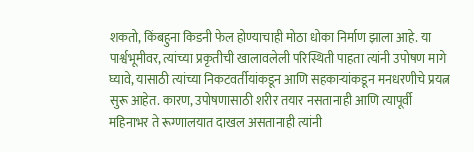शकतो, किंबहुना किडनी फेल होण्याचाही मोठा धोका निर्माण झाला आहे. या पार्श्वभूमीवर, त्यांच्या प्रकृतीची खालावलेली परिस्थिती पाहता त्यांनी उपोषण मागे घ्यावे, यासाठी त्यांच्या निकटवर्तीयांकडून आणि सहकाऱ्यांकडून मनधरणीचे प्रयत्न सुरू आहेत. कारण, उपोषणासाठी शरीर तयार नसतानाही आणि त्यापूर्वी महिनाभर ते रूग्णालयात दाखल असतानाही त्यांनी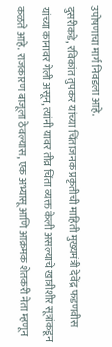उपोषणाचा मार्ग निवडला आहे.
दुसरीकडे, रविकांत तुपकर यांच्या चिंताजनक प्रकृतीची माहिती मुख्यमंत्री देवेंद्र फडणवीस यांच्या कानावर गेली असून, त्यांनी यावर तीव्र चिंता व्यक्त केली असल्याचे खात्रीशीर सूत्रांकडून कळते आहे. राजकारण बाजूला ठेवल्यास, एक अभ्यासू आणि आक्रमक शेतकरी नेता म्हणून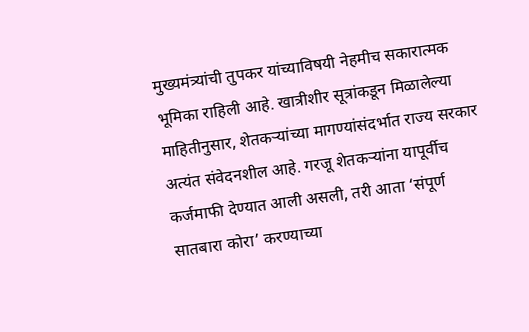मुख्यमंत्र्यांची तुपकर यांच्याविषयी नेहमीच सकारात्मक भूमिका राहिली आहे. खात्रीशीर सूत्रांकडून मिळालेल्या माहितीनुसार, शेतकऱ्यांच्या मागण्यांसंदर्भात राज्य सरकार अत्यंत संवेदनशील आहे. गरजू शेतकऱ्यांना यापूर्वीच कर्जमाफी देण्यात आली असली, तरी आता ‘संपूर्ण सातबारा कोरा’ करण्याच्या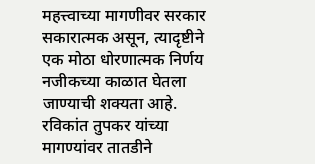महत्त्वाच्या मागणीवर सरकार सकारात्मक असून, त्यादृष्टीने एक मोठा धोरणात्मक निर्णय नजीकच्या काळात घेतला जाण्याची शक्यता आहे.
रविकांत तुपकर यांच्या मागण्यांवर तातडीने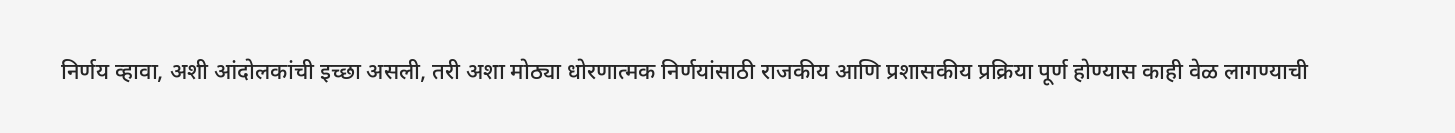निर्णय व्हावा, अशी आंदोलकांची इच्छा असली, तरी अशा मोठ्या धोरणात्मक निर्णयांसाठी राजकीय आणि प्रशासकीय प्रक्रिया पूर्ण होण्यास काही वेळ लागण्याची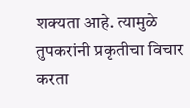शक्यता आहे. त्यामुळे तुपकरांनी प्रकृतीचा विचार करता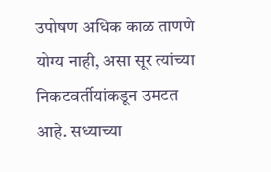उपोषण अधिक काळ ताणणे योग्य नाही, असा सूर त्यांच्या निकटवर्तीयांकडून उमटत आहे. सध्याच्या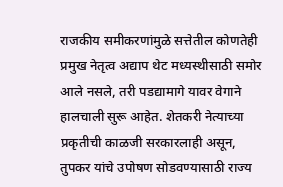राजकीय समीकरणांमुळे सत्तेतील कोणतेही प्रमुख नेतृत्व अद्याप थेट मध्यस्थीसाठी समोर आले नसले, तरी पडद्यामागे यावर वेगाने हालचाली सुरू आहेत. शेतकरी नेत्याच्या प्रकृतीची काळजी सरकारलाही असून, तुपकर यांचे उपोषण सोडवण्यासाठी राज्य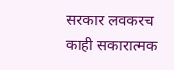सरकार लवकरच काही सकारात्मक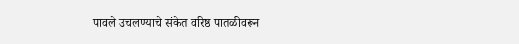पावले उचलण्याचे संकेत वरिष्ठ पातळीवरून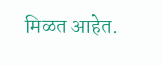मिळत आहेत.